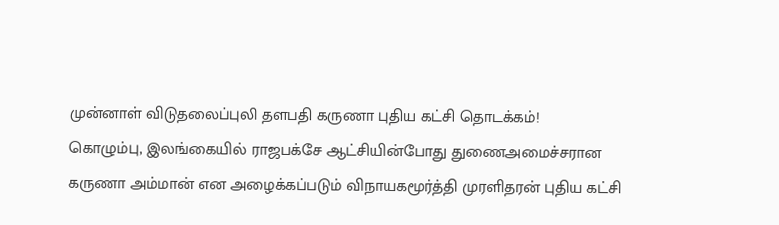முன்னாள் விடுதலைப்புலி தளபதி கருணா புதிய கட்சி தொடக்கம்!
கொழும்பு, இலங்கையில் ராஜபக்சே ஆட்சியின்போது துணைஅமைச்சரான கருணா அம்மான் என அழைக்கப்படும் விநாயகமூர்த்தி முரளிதரன் புதிய கட்சி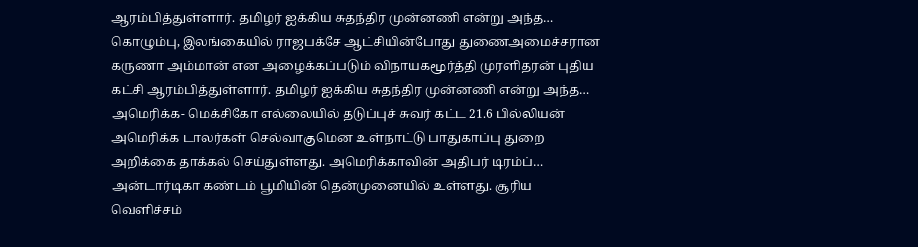ஆரம்பித்துள்ளார். தமிழர் ஐக்கிய சுதந்திர முன்னணி என்று அந்த…
கொழும்பு, இலங்கையில் ராஜபக்சே ஆட்சியின்போது துணைஅமைச்சரான கருணா அம்மான் என அழைக்கப்படும் விநாயகமூர்த்தி முரளிதரன் புதிய கட்சி ஆரம்பித்துள்ளார். தமிழர் ஐக்கிய சுதந்திர முன்னணி என்று அந்த…
அமெரிக்க- மெக்சிகோ எல்லையில் தடுப்புச் சுவர் கட்ட 21.6 பில்லியன் அமெரிக்க டாலர்கள் செல்வாகுமென உள்நாட்டு பாதுகாப்பு துறை அறிக்கை தாக்கல் செய்துள்ளது. அமெரிக்காவின் அதிபர் டிரம்ப்…
அன்டார்டிகா கண்டம் பூமியின் தென்முனையில் உள்ளது. சூரிய வெளிச்சம்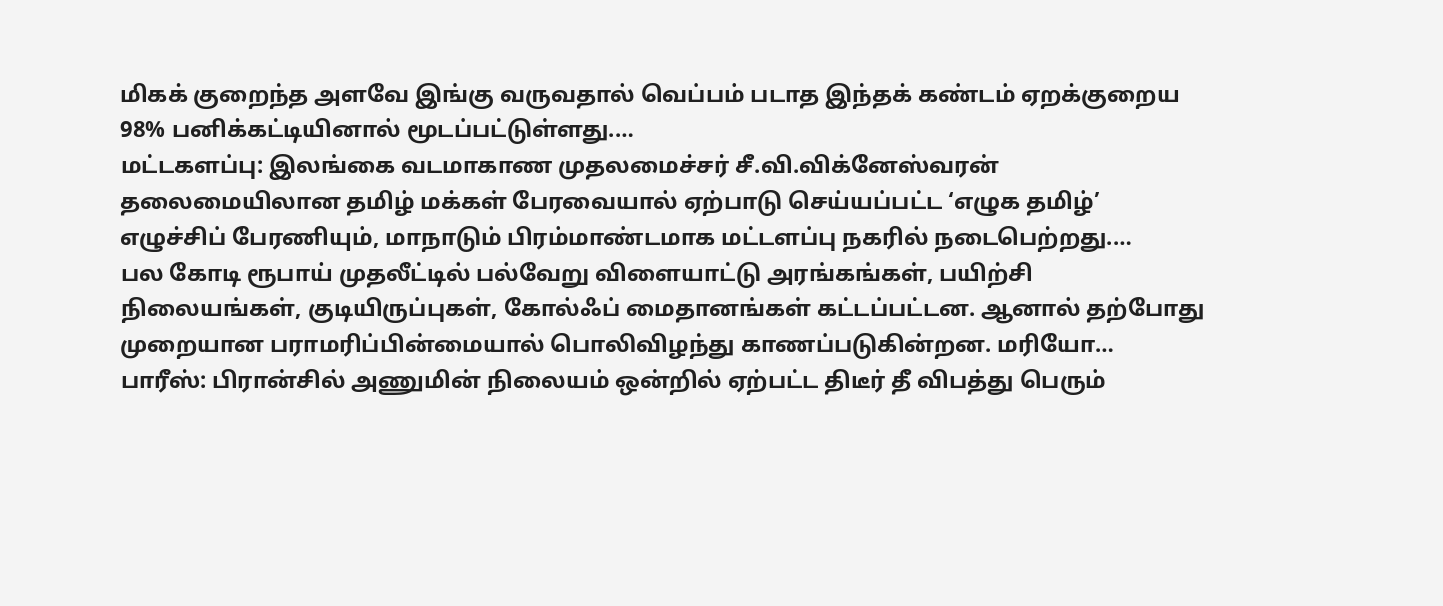மிகக் குறைந்த அளவே இங்கு வருவதால் வெப்பம் படாத இந்தக் கண்டம் ஏறக்குறைய 98% பனிக்கட்டியினால் மூடப்பட்டுள்ளது.…
மட்டகளப்பு: இலங்கை வடமாகாண முதலமைச்சர் சீ.வி.விக்னேஸ்வரன் தலைமையிலான தமிழ் மக்கள் பேரவையால் ஏற்பாடு செய்யப்பட்ட ‘எழுக தமிழ்’ எழுச்சிப் பேரணியும், மாநாடும் பிரம்மாண்டமாக மட்டளப்பு நகரில் நடைபெற்றது.…
பல கோடி ரூபாய் முதலீட்டில் பல்வேறு விளையாட்டு அரங்கங்கள், பயிற்சி நிலையங்கள், குடியிருப்புகள், கோல்ஃப் மைதானங்கள் கட்டப்பட்டன. ஆனால் தற்போது முறையான பராமரிப்பின்மையால் பொலிவிழந்து காணப்படுகின்றன. மரியோ…
பாரீஸ்: பிரான்சில் அணுமின் நிலையம் ஒன்றில் ஏற்பட்ட திடீர் தீ விபத்து பெரும்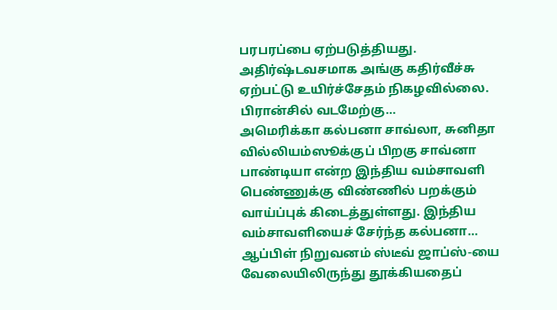பரபரப்பை ஏற்படுத்தியது. அதிர்ஷ்டவசமாக அங்கு கதிர்வீச்சு ஏற்பட்டு உயிர்ச்சேதம் நிகழவில்லை. பிரான்சில் வடமேற்கு…
அமெரிக்கா கல்பனா சாவ்லா, சுனிதா வில்லியம்ஸூக்குப் பிறகு சாவ்னா பாண்டியா என்ற இந்திய வம்சாவளி பெண்ணுக்கு விண்ணில் பறக்கும் வாய்ப்புக் கிடைத்துள்ளது. இந்திய வம்சாவளியைச் சேர்ந்த கல்பனா…
ஆப்பிள் நிறுவனம் ஸ்டீவ் ஜாப்ஸ்-யை வேலையிலிருந்து தூக்கியதைப்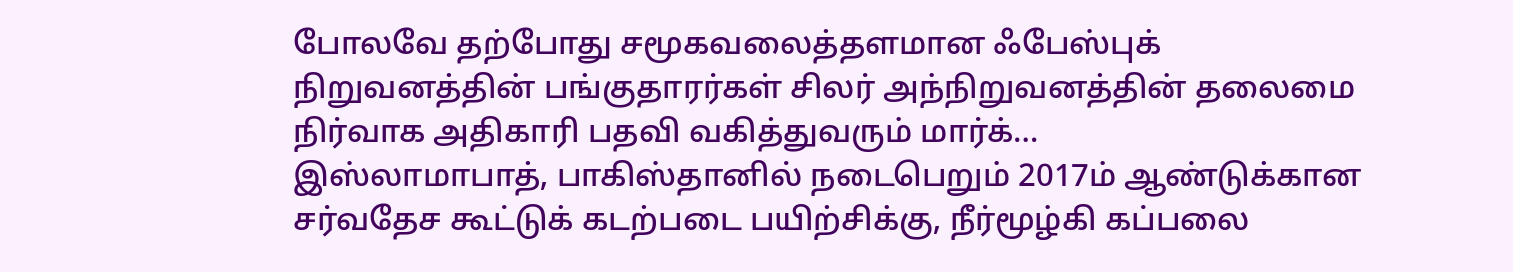போலவே தற்போது சமூகவலைத்தளமான ஃபேஸ்புக் நிறுவனத்தின் பங்குதாரர்கள் சிலர் அந்நிறுவனத்தின் தலைமை நிர்வாக அதிகாரி பதவி வகித்துவரும் மார்க்…
இஸ்லாமாபாத், பாகிஸ்தானில் நடைபெறும் 2017ம் ஆண்டுக்கான சர்வதேச கூட்டுக் கடற்படை பயிற்சிக்கு, நீர்மூழ்கி கப்பலை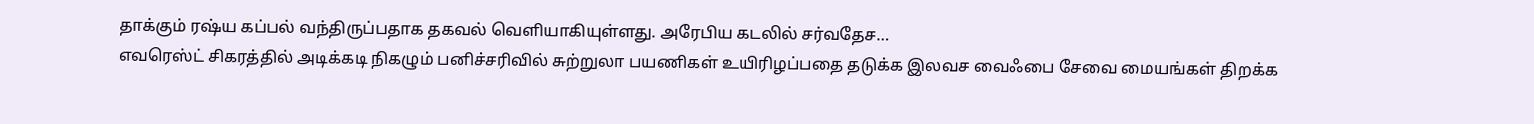தாக்கும் ரஷ்ய கப்பல் வந்திருப்பதாக தகவல் வெளியாகியுள்ளது. அரேபிய கடலில் சர்வதேச…
எவரெஸ்ட் சிகரத்தில் அடிக்கடி நிகழும் பனிச்சரிவில் சுற்றுலா பயணிகள் உயிரிழப்பதை தடுக்க இலவச வைஃபை சேவை மையங்கள் திறக்க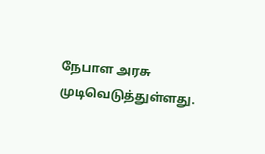நேபாள அரசு முடிவெடுத்துள்ளது.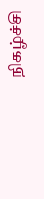நிகழ்ச்சி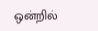ஒன்றில்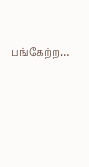பங்கேற்ற…